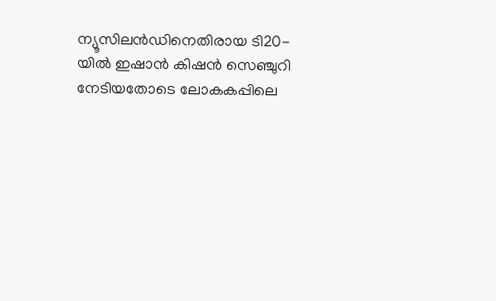ന്യൂസിലന്‍ഡിനെതിരായ ടി20-യില്‍ ഇഷാന്‍ കിഷന്‍ സെഞ്ചുറി നേടിയതോടെ ലോകകപ്പിലെ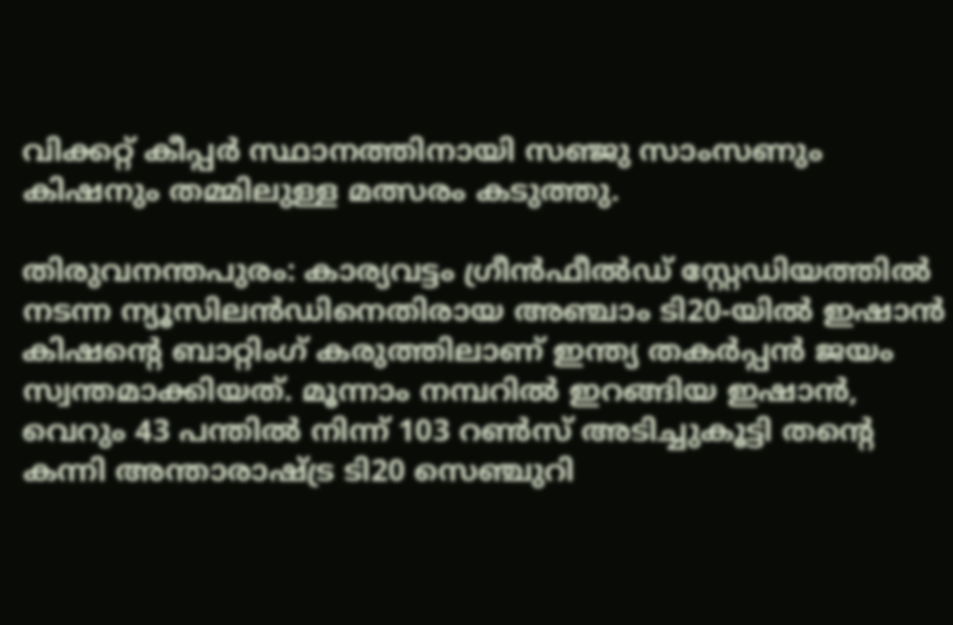വിക്കറ്റ് കീപ്പര്‍ സ്ഥാനത്തിനായി സഞ്ജു സാംസണും കിഷനും തമ്മിലുള്ള മത്സരം കടുത്തു.

തിരുവനന്തപുരം: കാര്യവട്ടം ഗ്രീന്‍ഫീല്‍ഡ് സ്റ്റേഡിയത്തില്‍ നടന്ന ന്യൂസിലന്‍ഡിനെതിരായ അഞ്ചാം ടി20-യില്‍ ഇഷാന്‍ കിഷന്റെ ബാറ്റിംഗ് കരുത്തിലാണ് ഇന്ത്യ തകര്‍പ്പന്‍ ജയം സ്വന്തമാക്കിയത്. മൂന്നാം നമ്പറില്‍ ഇറങ്ങിയ ഇഷാന്‍, വെറും 43 പന്തില്‍ നിന്ന് 103 റണ്‍സ് അടിച്ചുകൂട്ടി തന്റെ കന്നി അന്താരാഷ്ട്ര ടി20 സെഞ്ചുറി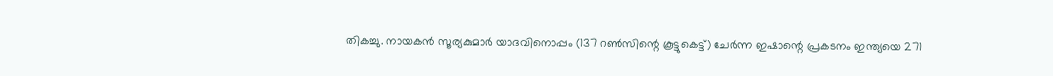തികച്ചു. നായകന്‍ സൂര്യകുമാര്‍ യാദവിനൊപ്പം (137 റണ്‍സിന്റെ കൂട്ടുകെട്ട്) ചേര്‍ന്ന ഇഷാന്റെ പ്രകടനം ഇന്ത്യയെ 271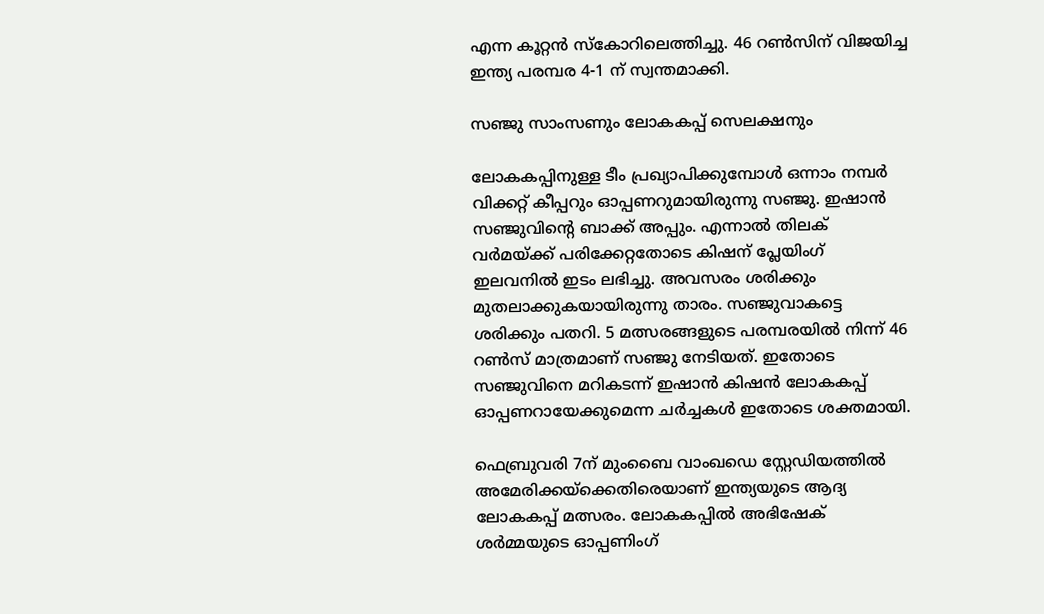എന്ന കൂറ്റന്‍ സ്‌കോറിലെത്തിച്ചു. 46 റണ്‍സിന് വിജയിച്ച ഇന്ത്യ പരമ്പര 4-1 ന് സ്വന്തമാക്കി.

സഞ്ജു സാംസണും ലോകകപ്പ് സെലക്ഷനും

ലോകകപ്പിനുള്ള ടീം പ്രഖ്യാപിക്കുമ്പോള്‍ ഒന്നാം നമ്പര്‍ വിക്കറ്റ് കീപ്പറും ഓപ്പണറുമായിരുന്നു സഞ്ജു. ഇഷാന്‍ സഞ്ജുവിന്റെ ബാക്ക് അപ്പും. എന്നാല്‍ തിലക് വര്‍മയ്ക്ക് പരിക്കേറ്റതോടെ കിഷന് പ്ലേയിംഗ് ഇലവനില്‍ ഇടം ലഭിച്ചു. അവസരം ശരിക്കും മുതലാക്കുകയായിരുന്നു താരം. സഞ്ജുവാകട്ടെ ശരിക്കും പതറി. 5 മത്സരങ്ങളുടെ പരമ്പരയില്‍ നിന്ന് 46 റണ്‍സ് മാത്രമാണ് സഞ്ജു നേടിയത്. ഇതോടെ സഞ്ജുവിനെ മറികടന്ന് ഇഷാന്‍ കിഷന്‍ ലോകകപ്പ് ഓപ്പണറായേക്കുമെന്ന ചര്‍ച്ചകള്‍ ഇതോടെ ശക്തമായി.

ഫെബ്രുവരി 7ന് മുംബൈ വാംഖഡെ സ്റ്റേഡിയത്തില്‍ അമേരിക്കയ്ക്കെതിരെയാണ് ഇന്ത്യയുടെ ആദ്യ ലോകകപ്പ് മത്സരം. ലോകകപ്പില്‍ അഭിഷേക് ശര്‍മ്മയുടെ ഓപ്പണിംഗ്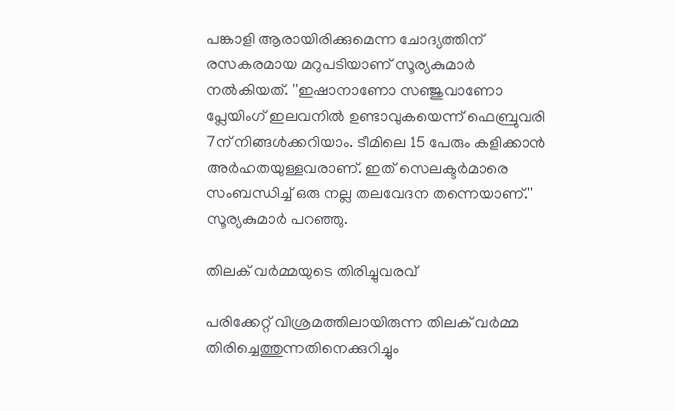പങ്കാളി ആരായിരിക്കുമെന്ന ചോദ്യത്തിന് രസകരമായ മറുപടിയാണ് സൂര്യകുമാര്‍ നല്‍കിയത്. ''ഇഷാനാണോ സഞ്ജുവാണോ പ്ലേയിംഗ് ഇലവനില്‍ ഉണ്ടാവുകയെന്ന് ഫെബ്രുവരി 7ന് നിങ്ങള്‍ക്കറിയാം. ടീമിലെ 15 പേരും കളിക്കാന്‍ അര്‍ഹതയുള്ളവരാണ്. ഇത് സെലക്ടര്‍മാരെ സംബന്ധിച്ച് ഒരു നല്ല തലവേദന തന്നെയാണ്.'' സൂര്യകുമാര്‍ പറഞ്ഞു.

തിലക് വര്‍മ്മയുടെ തിരിച്ചുവരവ്

പരിക്കേറ്റ് വിശ്രമത്തിലായിരുന്ന തിലക് വര്‍മ്മ തിരിച്ചെത്തുന്നതിനെക്കുറിച്ചും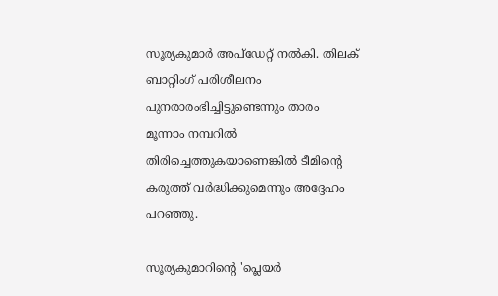സൂര്യകുമാര്‍ അപ്ഡേറ്റ് നല്‍കി. തിലക് ബാറ്റിംഗ് പരിശീലനം പുനരാരംഭിച്ചിട്ടുണ്ടെന്നും താരം മൂന്നാം നമ്പറില്‍ തിരിച്ചെത്തുകയാണെങ്കില്‍ ടീമിന്റെ കരുത്ത് വര്‍ദ്ധിക്കുമെന്നും അദ്ദേഹം പറഞ്ഞു.

സൂര്യകുമാറിന്റെ 'പ്ലെയര്‍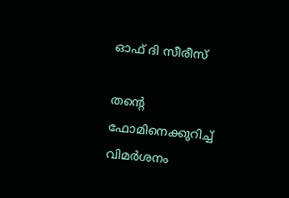ഓഫ് ദി സീരീസ്

തന്റെ ഫോമിനെക്കുറിച്ച് വിമര്‍ശനം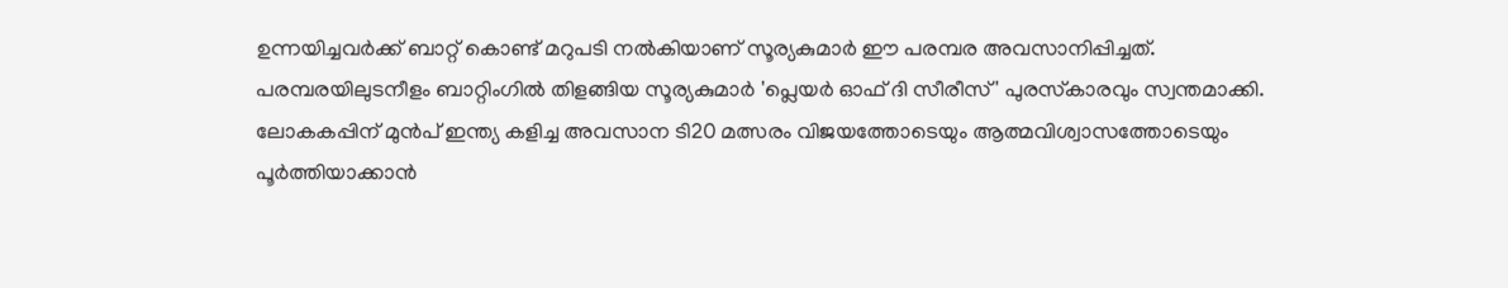ഉന്നയിച്ചവര്‍ക്ക് ബാറ്റ് കൊണ്ട് മറുപടി നല്‍കിയാണ് സൂര്യകുമാര്‍ ഈ പരമ്പര അവസാനിപ്പിച്ചത്. പരമ്പരയിലുടനീളം ബാറ്റിംഗില്‍ തിളങ്ങിയ സൂര്യകുമാര്‍ 'പ്ലെയര്‍ ഓഫ് ദി സീരീസ്' പുരസ്‌കാരവും സ്വന്തമാക്കി. ലോകകപ്പിന് മുന്‍പ് ഇന്ത്യ കളിച്ച അവസാന ടി20 മത്സരം വിജയത്തോടെയും ആത്മവിശ്വാസത്തോടെയും പൂര്‍ത്തിയാക്കാന്‍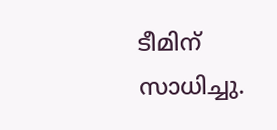ടീമിന് സാധിച്ചു.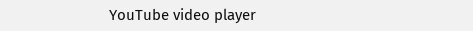YouTube video player